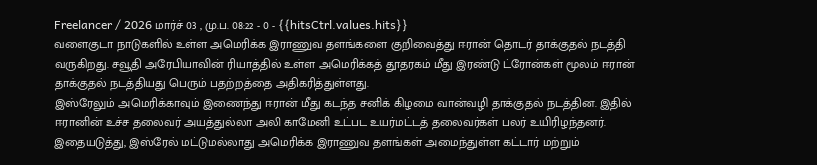Freelancer / 2026 மார்ச் 03 , மு.ப. 08:22 - 0 - {{hitsCtrl.values.hits}}
வளைகுடா நாடுகளில் உள்ள அமெரிக்க இராணுவ தளங்களை குறிவைத்து ஈரான் தொடர் தாக்குதல் நடத்தி வருகிறது. சவூதி அரேபியாவின் ரியாத்தில் உள்ள அமெரிக்கத் தூதரகம் மீது இரண்டு ட்ரோன்கள் மூலம் ஈரான் தாக்குதல் நடத்தியது பெரும் பதற்றத்தை அதிகரித்துள்ளது.
இஸ்ரேலும் அமெரிக்காவும் இணைந்து ஈரான் மீது கடந்த சனிக் கிழமை வான்வழி தாக்குதல் நடத்தின. இதில் ஈரானின் உச்ச தலைவர் அயத்துல்லா அலி காமேனி உட்பட உயர்மட்டத் தலைவர்கள் பலர் உயிரிழந்தனர்.
இதையடுத்து, இஸ்ரேல் மட்டுமல்லாது அமெரிக்க இராணுவ தளங்கள் அமைந்துள்ள கட்டார் மற்றும்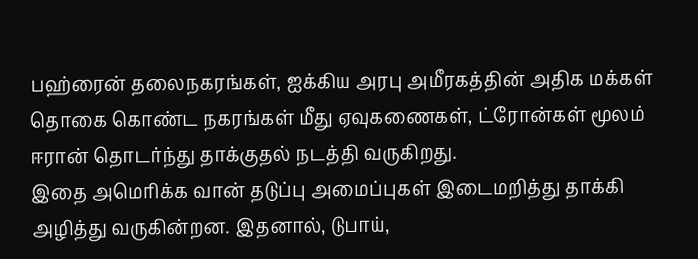பஹ்ரைன் தலைநகரங்கள், ஐக்கிய அரபு அமீரகத்தின் அதிக மக்கள் தொகை கொண்ட நகரங்கள் மீது ஏவுகணைகள், ட்ரோன்கள் மூலம் ஈரான் தொடர்ந்து தாக்குதல் நடத்தி வருகிறது.
இதை அமெரிக்க வான் தடுப்பு அமைப்புகள் இடைமறித்து தாக்கி அழித்து வருகின்றன. இதனால், டுபாய்,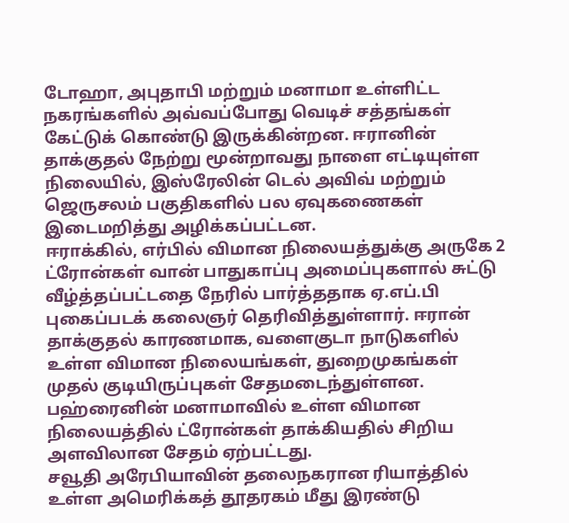டோஹா, அபுதாபி மற்றும் மனாமா உள்ளிட்ட நகரங்களில் அவ்வப்போது வெடிச் சத்தங்கள் கேட்டுக் கொண்டு இருக்கின்றன. ஈரானின் தாக்குதல் நேற்று மூன்றாவது நாளை எட்டியுள்ள நிலையில், இஸ்ரேலின் டெல் அவிவ் மற்றும் ஜெருசலம் பகுதிகளில் பல ஏவுகணைகள் இடைமறித்து அழிக்கப்பட்டன.
ஈராக்கில், எர்பில் விமான நிலையத்துக்கு அருகே 2 ட்ரோன்கள் வான் பாதுகாப்பு அமைப்புகளால் சுட்டு வீழ்த்தப்பட்டதை நேரில் பார்த்ததாக ஏ.எப்.பி புகைப்படக் கலைஞர் தெரிவித்துள்ளார். ஈரான் தாக்குதல் காரணமாக, வளைகுடா நாடுகளில் உள்ள விமான நிலையங்கள், துறைமுகங்கள் முதல் குடியிருப்புகள் சேதமடைந்துள்ளன. பஹ்ரைனின் மனாமாவில் உள்ள விமான நிலையத்தில் ட்ரோன்கள் தாக்கியதில் சிறிய அளவிலான சேதம் ஏற்பட்டது.
சவூதி அரேபியாவின் தலைநகரான ரியாத்தில் உள்ள அமெரிக்கத் தூதரகம் மீது இரண்டு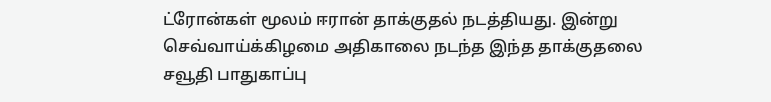ட்ரோன்கள் மூலம் ஈரான் தாக்குதல் நடத்தியது. இன்று செவ்வாய்க்கிழமை அதிகாலை நடந்த இந்த தாக்குதலை சவூதி பாதுகாப்பு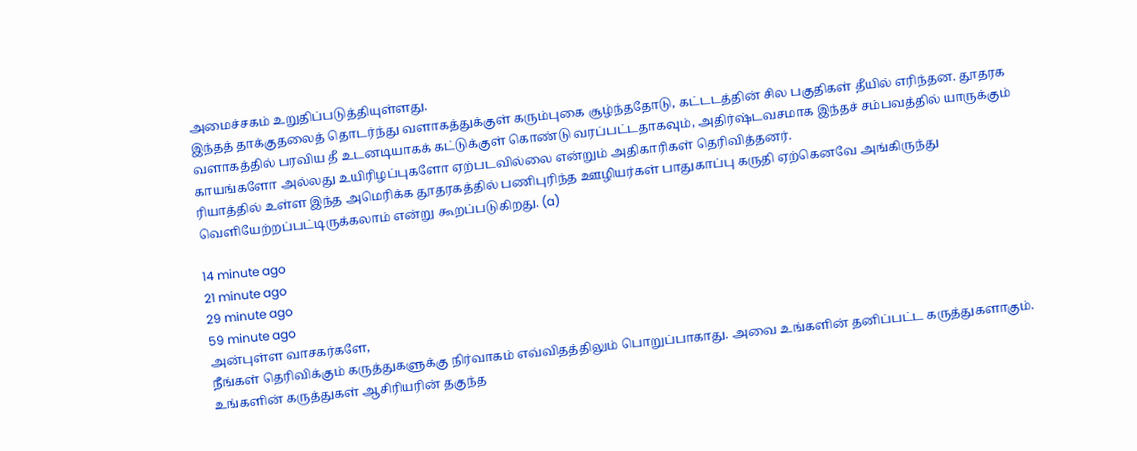அமைச்சகம் உறுதிப்படுத்தியுள்ளது.
இந்தத் தாக்குதலைத் தொடர்ந்து வளாகத்துக்குள் கரும்புகை சூழ்ந்ததோடு, கட்டடத்தின் சில பகுதிகள் தீயில் எரிந்தன. தூதரக வளாகத்தில் பரவிய தீ உடனடியாகக் கட்டுக்குள் கொண்டு வரப்பட்டதாகவும், அதிர்ஷ்டவசமாக இந்தச் சம்பவத்தில் யாருக்கும் காயங்களோ அல்லது உயிரிழப்புகளோ ஏற்படவில்லை என்றும் அதிகாரிகள் தெரிவித்தனர்.
ரியாத்தில் உள்ள இந்த அமெரிக்க தூதரகத்தில் பணிபுரிந்த ஊழியர்கள் பாதுகாப்பு கருதி ஏற்கெனவே அங்கிருந்து வெளியேற்றப்பட்டிருக்கலாம் என்று கூறப்படுகிறது. (a)

14 minute ago
21 minute ago
29 minute ago
59 minute ago
அன்புள்ள வாசகர்களே,
நீங்கள் தெரிவிக்கும் கருத்துகளுக்கு நிர்வாகம் எவ்விதத்திலும் பொறுப்பாகாது. அவை உங்களின் தனிப்பட்ட கருத்துகளாகும். உங்களின் கருத்துகள் ஆசிரியரின் தகுந்த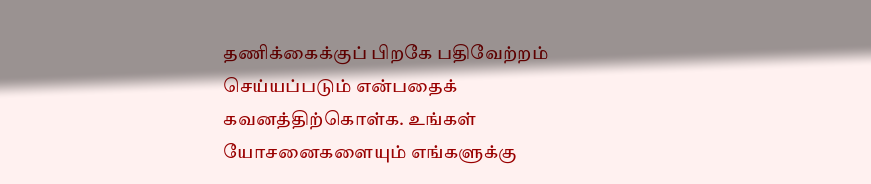தணிக்கைக்குப் பிறகே பதிவேற்றம் செய்யப்படும் என்பதைக் கவனத்திற்கொள்க. உங்கள் யோசனைகளையும் எங்களுக்கு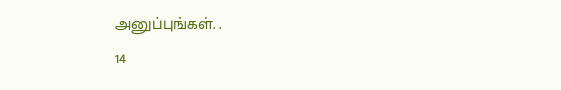அனுப்புங்கள். .
14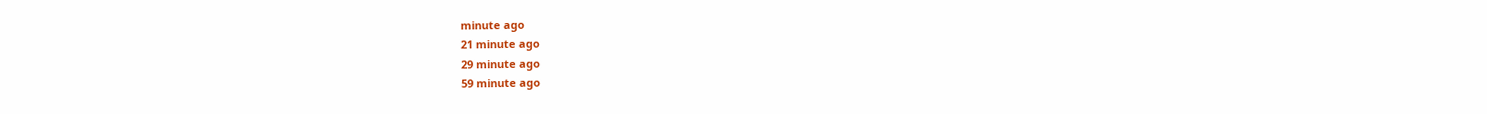minute ago
21 minute ago
29 minute ago
59 minute ago